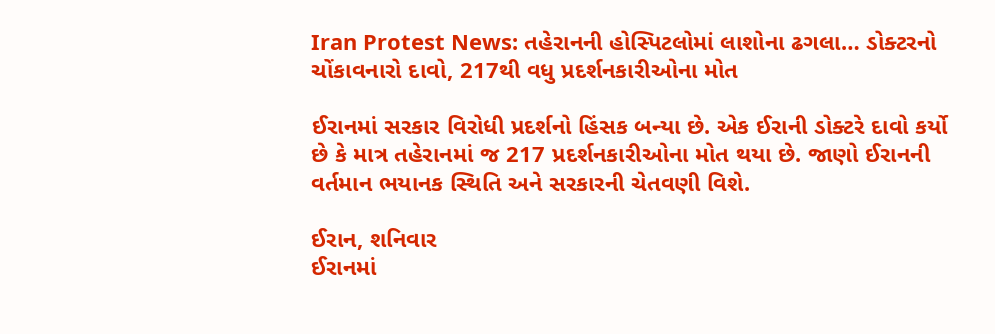Iran Protest News: તહેરાનની હોસ્પિટલોમાં લાશોના ઢગલા… ડોક્ટરનો ચોંકાવનારો દાવો, 217થી વધુ પ્રદર્શનકારીઓના મોત

ઈરાનમાં સરકાર વિરોધી પ્રદર્શનો હિંસક બન્યા છે. એક ઈરાની ડોક્ટરે દાવો કર્યો છે કે માત્ર તહેરાનમાં જ 217 પ્રદર્શનકારીઓના મોત થયા છે. જાણો ઈરાનની વર્તમાન ભયાનક સ્થિતિ અને સરકારની ચેતવણી વિશે.

ઈરાન, શનિવાર
ઈરાનમાં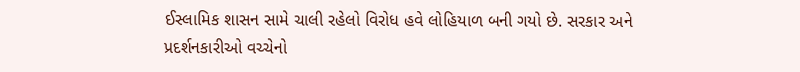ઈસ્લામિક શાસન સામે ચાલી રહેલો વિરોધ હવે લોહિયાળ બની ગયો છે. સરકાર અને પ્રદર્શનકારીઓ વચ્ચેનો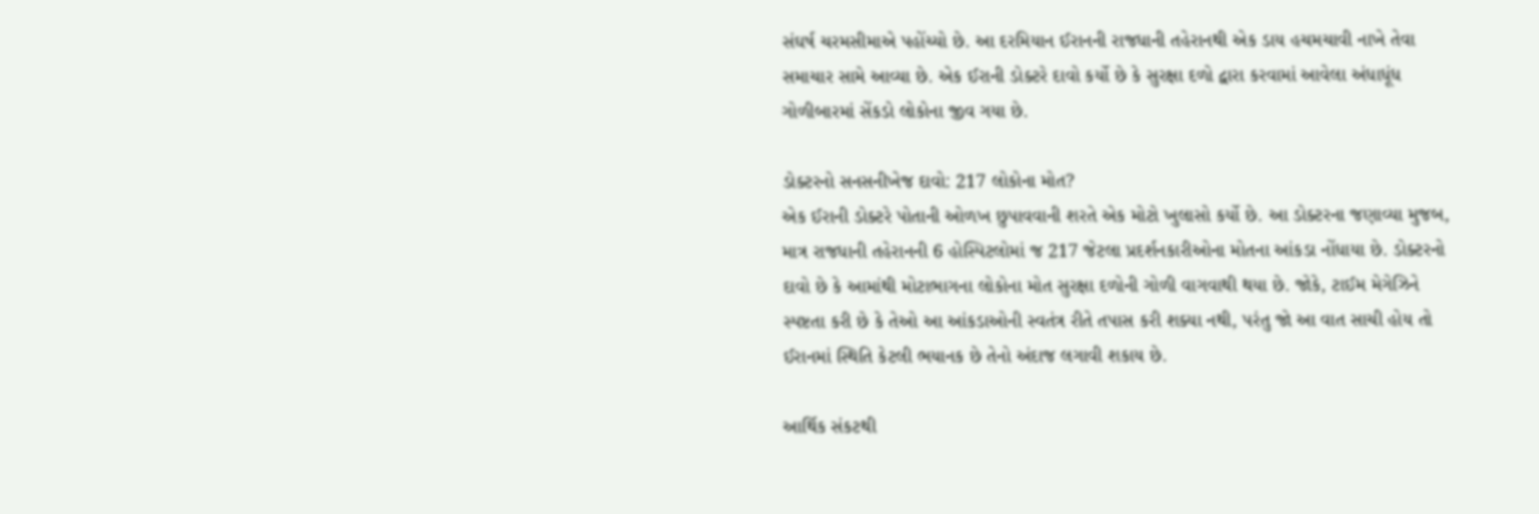સંઘર્ષ ચરમસીમાએ પહોંચ્યો છે. આ દરમિયાન ઈરાનની રાજધાની તહેરાનથી એક ડાય હચમચાવી નાખે તેવા સમાચાર સામે આવ્યા છે. એક ઈરાની ડોક્ટરે દાવો કર્યો છે કે સુરક્ષા દળો દ્વારા કરવામાં આવેલા અંધાધૂંધ ગોળીબારમાં સેંકડો લોકોના જીવ ગયા છે.

ડોક્ટરનો સનસનીખેજ દાવો: 217 લોકોના મોત?
એક ઈરાની ડોક્ટરે પોતાની ઓળખ છુપાવવાની શરતે એક મોટો ખુલાસો કર્યો છે. આ ડોક્ટરના જણાવ્યા મુજબ, માત્ર રાજધાની તહેરાનની 6 હોસ્પિટલોમાં જ 217 જેટલા પ્રદર્શનકારીઓના મોતના આંકડા નોંધાયા છે. ડોક્ટરનો દાવો છે કે આમાંથી મોટાભાગના લોકોના મોત સુરક્ષા દળોની ગોળી વાગવાથી થયા છે. જોકે, ટાઈમ મેગેઝિને સ્પષ્ટતા કરી છે કે તેઓ આ આંકડાઓની સ્વતંત્ર રીતે તપાસ કરી શક્યા નથી, પરંતુ જો આ વાત સાચી હોય તો ઈરાનમાં સ્થિતિ કેટલી ભયાનક છે તેનો અંદાજ લગાવી શકાય છે.

આર્થિક સંકટથી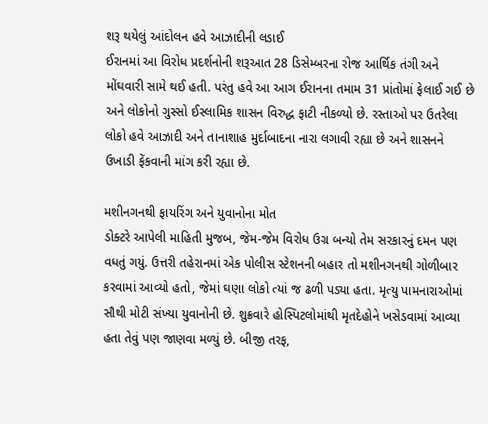શરૂ થયેલું આંદોલન હવે આઝાદીની લડાઈ
ઈરાનમાં આ વિરોધ પ્રદર્શનોની શરૂઆત 28 ડિસેમ્બરના રોજ આર્થિક તંગી અને મોંઘવારી સામે થઈ હતી. પરંતુ હવે આ આગ ઈરાનના તમામ 31 પ્રાંતોમાં ફેલાઈ ગઈ છે અને લોકોનો ગુસ્સો ઈસ્લામિક શાસન વિરુદ્ધ ફાટી નીકળ્યો છે. રસ્તાઓ પર ઉતરેલા લોકો હવે આઝાદી અને તાનાશાહ મુર્દાબાદના નારા લગાવી રહ્યા છે અને શાસનને ઉખાડી ફેંકવાની માંગ કરી રહ્યા છે.

મશીનગનથી ફાયરિંગ અને યુવાનોના મોત
ડોક્ટરે આપેલી માહિતી મુજબ, જેમ-જેમ વિરોધ ઉગ્ર બન્યો તેમ સરકારનું દમન પણ વધતું ગયું. ઉત્તરી તહેરાનમાં એક પોલીસ સ્ટેશનની બહાર તો મશીનગનથી ગોળીબાર કરવામાં આવ્યો હતો, જેમાં ઘણા લોકો ત્યાં જ ઢળી પડ્યા હતા. મૃત્યુ પામનારાઓમાં સૌથી મોટી સંખ્યા યુવાનોની છે. શુક્રવારે હોસ્પિટલોમાંથી મૃતદેહોને ખસેડવામાં આવ્યા હતા તેવું પણ જાણવા મળ્યું છે. બીજી તરફ,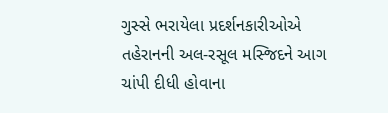ગુસ્સે ભરાયેલા પ્રદર્શનકારીઓએ તહેરાનની અલ-રસૂલ મસ્જિદને આગ ચાંપી દીધી હોવાના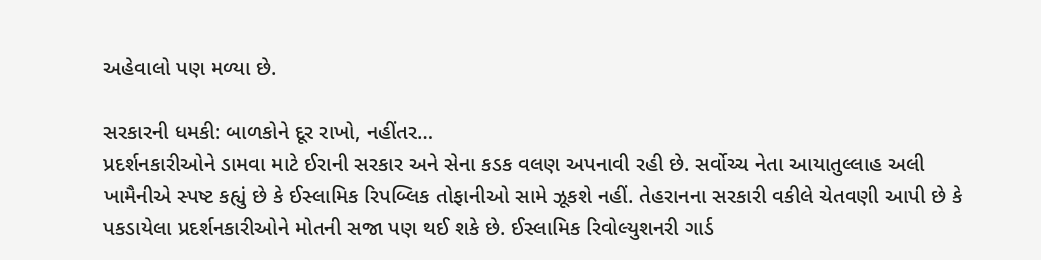અહેવાલો પણ મળ્યા છે.

સરકારની ધમકી: બાળકોને દૂર રાખો, નહીંતર…
પ્રદર્શનકારીઓને ડામવા માટે ઈરાની સરકાર અને સેના કડક વલણ અપનાવી રહી છે. સર્વોચ્ચ નેતા આયાતુલ્લાહ અલી ખામૈનીએ સ્પષ્ટ કહ્યું છે કે ઈસ્લામિક રિપબ્લિક તોફાનીઓ સામે ઝૂકશે નહીં. તેહરાનના સરકારી વકીલે ચેતવણી આપી છે કે પકડાયેલા પ્રદર્શનકારીઓને મોતની સજા પણ થઈ શકે છે. ઈસ્લામિક રિવોલ્યુશનરી ગાર્ડ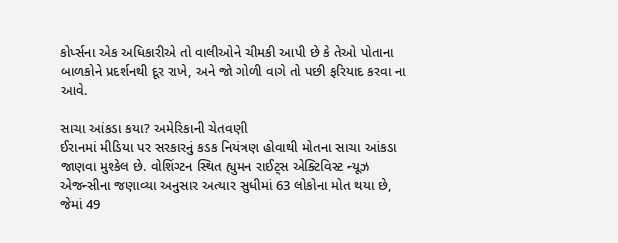કોર્પ્સના એક અધિકારીએ તો વાલીઓને ચીમકી આપી છે કે તેઓ પોતાના બાળકોને પ્રદર્શનથી દૂર રાખે, અને જો ગોળી વાગે તો પછી ફરિયાદ કરવા ના આવે.

સાચા આંકડા કયા? અમેરિકાની ચેતવણી
ઈરાનમાં મીડિયા પર સરકારનું કડક નિયંત્રણ હોવાથી મોતના સાચા આંકડા જાણવા મુશ્કેલ છે. વોશિંગ્ટન સ્થિત હ્યુમન રાઈટ્સ એક્ટિવિસ્ટ ન્યૂઝ એજન્સીના જણાવ્યા અનુસાર અત્યાર સુધીમાં 63 લોકોના મોત થયા છે, જેમાં 49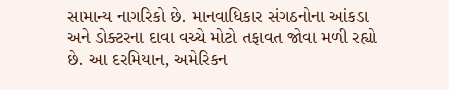સામાન્ય નાગરિકો છે. માનવાધિકાર સંગઠનોના આંકડા અને ડોક્ટરના દાવા વચ્ચે મોટો તફાવત જોવા મળી રહ્યો છે. આ દરમિયાન, અમેરિકન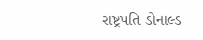રાષ્ટ્રપતિ ડોનાલ્ડ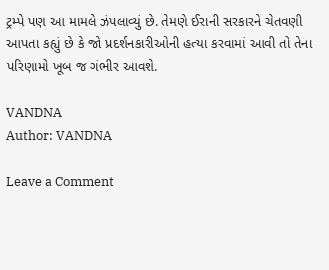ટ્રમ્પે પણ આ મામલે ઝંપલાવ્યું છે. તેમણે ઈરાની સરકારને ચેતવણી આપતા કહ્યું છે કે જો પ્રદર્શનકારીઓની હત્યા કરવામાં આવી તો તેના પરિણામો ખૂબ જ ગંભીર આવશે.

VANDNA
Author: VANDNA

Leave a Comment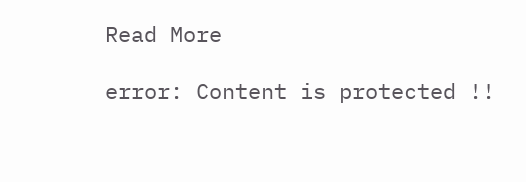Read More

error: Content is protected !!